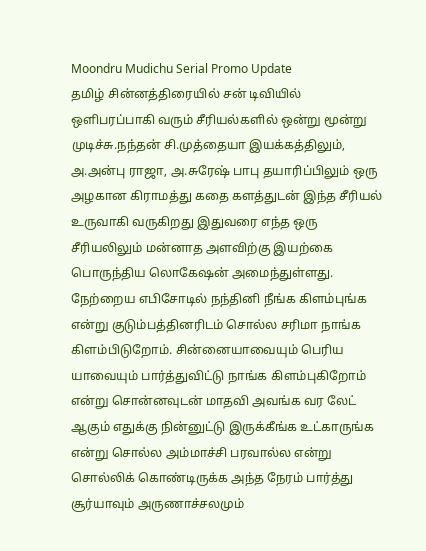Moondru Mudichu Serial Promo Update
தமிழ் சின்னத்திரையில் சன் டிவியில் ஒளிபரப்பாகி வரும் சீரியல்களில் ஒன்று மூன்று முடிச்சு.நந்தன் சி.முத்தையா இயக்கத்திலும், அ.அன்பு ராஜா, அ.சுரேஷ் பாபு தயாரிப்பிலும் ஒரு அழகான கிராமத்து கதை களத்துடன் இந்த சீரியல் உருவாகி வருகிறது இதுவரை எந்த ஒரு சீரியலிலும் மன்னாத அளவிற்கு இயற்கை பொருந்திய லொகேஷன் அமைந்துள்ளது.
நேற்றைய எபிசோடில் நந்தினி நீங்க கிளம்புங்க என்று குடும்பத்தினரிடம் சொல்ல சரிமா நாங்க கிளம்பிடுறோம். சின்னையாவையும் பெரிய யாவையும் பார்த்துவிட்டு நாங்க கிளம்புகிறோம் என்று சொன்னவுடன் மாதவி அவங்க வர லேட் ஆகும் எதுக்கு நின்னுட்டு இருக்கீங்க உட்காருங்க என்று சொல்ல அம்மாச்சி பரவால்ல என்று சொல்லிக் கொண்டிருக்க அந்த நேரம் பார்த்து சூர்யாவும் அருணாச்சலமும்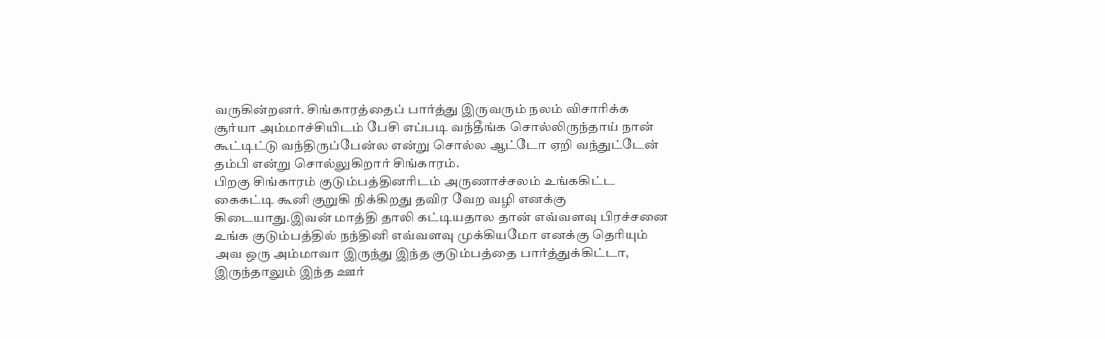வருகின்றனர். சிங்காரத்தைப் பார்த்து இருவரும் நலம் விசாரிக்க சூர்யா அம்மாச்சியிடம் பேசி எப்படி வந்தீங்க சொல்லிருந்தாய் நான் கூட்டிட்டு வந்திருப்பேன்ல என்று சொல்ல ஆட்டோ ஏறி வந்துட்டேன் தம்பி என்று சொல்லுகிறார் சிங்காரம்.
பிறகு சிங்காரம் குடும்பத்தினரிடம் அருணாச்சலம் உங்ககிட்ட கைகட்டி கூனி குறுகி நிக்கிறது தவிர வேற வழி எனக்கு கிடையாது.இவன் மாத்தி தாலி கட்டியதால தான் எவ்வளவு பிரச்சனை உங்க குடும்பத்தில் நந்தினி எவ்வளவு முக்கியமோ எனக்கு தெரியும் அவ ஒரு அம்மாவா இருந்து இந்த குடும்பத்தை பார்த்துக்கிட்டா, இருந்தாலும் இந்த ஊர்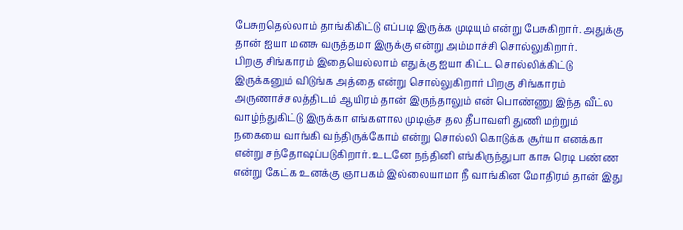பேசுறதெல்லாம் தாங்கிகிட்டு எப்படி இருக்க முடியும் என்று பேசுகிறார். அதுக்கு தான் ஐயா மனசு வருத்தமா இருக்கு என்று அம்மாச்சி சொல்லுகிறார்.
பிறகு சிங்காரம் இதையெல்லாம் எதுக்கு ஐயா கிட்ட சொல்லிக்கிட்டு இருக்கனும் விடுங்க அத்தை என்று சொல்லுகிறார் பிறகு சிங்காரம் அருணாச்சலத்திடம் ஆயிரம் தான் இருந்தாலும் என் பொண்ணு இந்த வீட்ல வாழ்ந்துகிட்டு இருக்கா எங்களால முடிஞ்ச தல தீபாவளி துணி மற்றும் நகையை வாங்கி வந்திருக்கோம் என்று சொல்லி கொடுக்க சூர்யா எனக்கா என்று சந்தோஷப்படுகிறார். உடனே நந்தினி எங்கிருந்துபா காசு ரெடி பண்ண என்று கேட்க உனக்கு ஞாபகம் இல்லையாமா நீ வாங்கின மோதிரம் தான் இது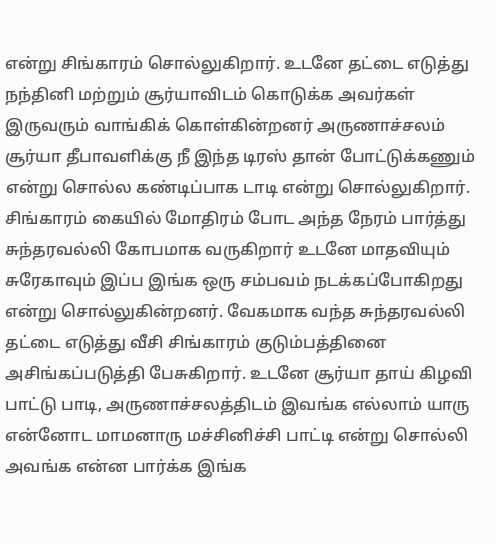என்று சிங்காரம் சொல்லுகிறார். உடனே தட்டை எடுத்து நந்தினி மற்றும் சூர்யாவிடம் கொடுக்க அவர்கள் இருவரும் வாங்கிக் கொள்கின்றனர் அருணாச்சலம் சூர்யா தீபாவளிக்கு நீ இந்த டிரஸ் தான் போட்டுக்கணும் என்று சொல்ல கண்டிப்பாக டாடி என்று சொல்லுகிறார்.
சிங்காரம் கையில் மோதிரம் போட அந்த நேரம் பார்த்து சுந்தரவல்லி கோபமாக வருகிறார் உடனே மாதவியும் சுரேகாவும் இப்ப இங்க ஒரு சம்பவம் நடக்கப்போகிறது என்று சொல்லுகின்றனர். வேகமாக வந்த சுந்தரவல்லி தட்டை எடுத்து வீசி சிங்காரம் குடும்பத்தினை அசிங்கப்படுத்தி பேசுகிறார். உடனே சூர்யா தாய் கிழவி பாட்டு பாடி, அருணாச்சலத்திடம் இவங்க எல்லாம் யாரு என்னோட மாமனாரு மச்சினிச்சி பாட்டி என்று சொல்லி அவங்க என்ன பார்க்க இங்க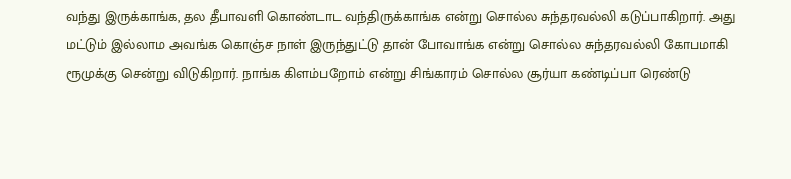வந்து இருக்காங்க, தல தீபாவளி கொண்டாட வந்திருக்காங்க என்று சொல்ல சுந்தரவல்லி கடுப்பாகிறார். அது மட்டும் இல்லாம அவங்க கொஞ்ச நாள் இருந்துட்டு தான் போவாங்க என்று சொல்ல சுந்தரவல்லி கோபமாகி ரூமுக்கு சென்று விடுகிறார். நாங்க கிளம்பறோம் என்று சிங்காரம் சொல்ல சூர்யா கண்டிப்பா ரெண்டு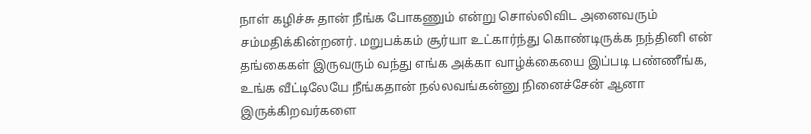நாள் கழிச்சு தான் நீங்க போகணும் என்று சொல்லிவிட அனைவரும் சம்மதிக்கின்றனர். மறுபக்கம் சூர்யா உட்கார்ந்து கொண்டிருக்க நந்தினி என் தங்கைகள் இருவரும் வந்து எங்க அக்கா வாழ்க்கையை இப்படி பண்ணீங்க, உங்க வீட்டிலேயே நீங்கதான் நல்லவங்கன்னு நினைச்சேன் ஆனா இருக்கிறவர்களை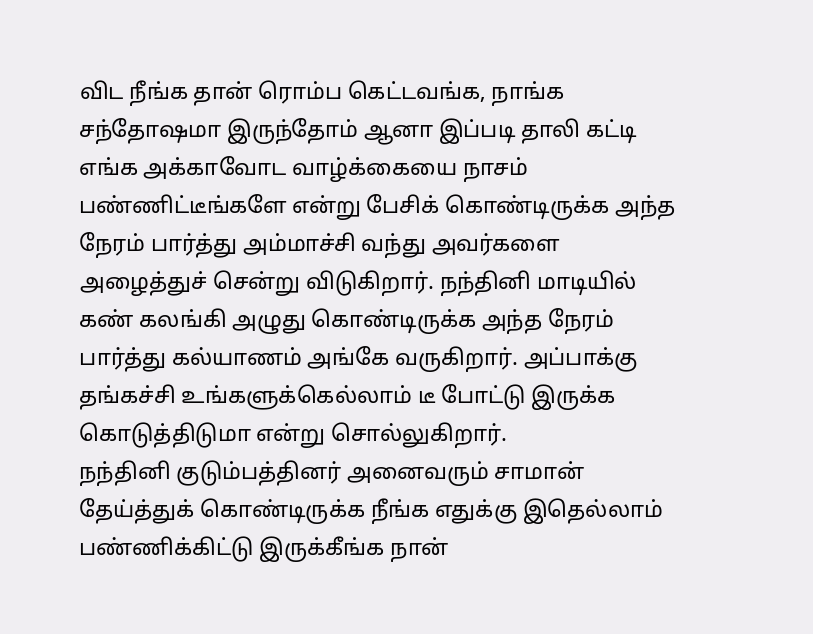விட நீங்க தான் ரொம்ப கெட்டவங்க, நாங்க சந்தோஷமா இருந்தோம் ஆனா இப்படி தாலி கட்டி எங்க அக்காவோட வாழ்க்கையை நாசம் பண்ணிட்டீங்களே என்று பேசிக் கொண்டிருக்க அந்த நேரம் பார்த்து அம்மாச்சி வந்து அவர்களை அழைத்துச் சென்று விடுகிறார். நந்தினி மாடியில் கண் கலங்கி அழுது கொண்டிருக்க அந்த நேரம் பார்த்து கல்யாணம் அங்கே வருகிறார். அப்பாக்கு தங்கச்சி உங்களுக்கெல்லாம் டீ போட்டு இருக்க கொடுத்திடுமா என்று சொல்லுகிறார்.
நந்தினி குடும்பத்தினர் அனைவரும் சாமான் தேய்த்துக் கொண்டிருக்க நீங்க எதுக்கு இதெல்லாம் பண்ணிக்கிட்டு இருக்கீங்க நான்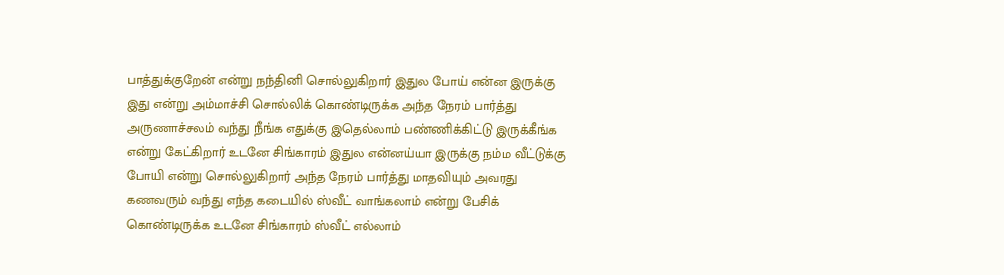பாத்துக்குறேன் என்று நந்தினி சொல்லுகிறார் இதுல போய் என்ன இருக்கு இது என்று அம்மாச்சி சொல்லிக் கொண்டிருக்க அந்த நேரம் பார்த்து அருணாச்சலம் வந்து நீங்க எதுக்கு இதெல்லாம் பண்ணிக்கிட்டு இருக்கீங்க என்று கேட்கிறார் உடனே சிங்காரம் இதுல என்னய்யா இருக்கு நம்ம வீட்டுக்கு போயி என்று சொல்லுகிறார் அந்த நேரம் பார்த்து மாதவியும் அவரது கணவரும் வந்து எந்த கடையில் ஸ்வீட் வாங்கலாம் என்று பேசிக் கொண்டிருக்க உடனே சிங்காரம் ஸ்வீட் எல்லாம்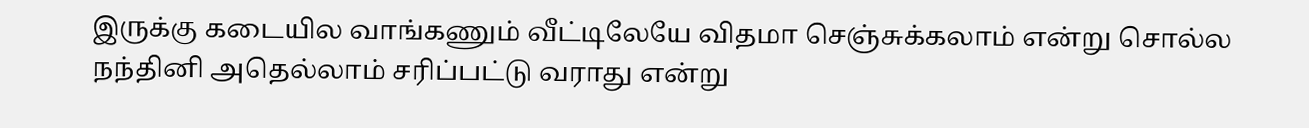இருக்கு கடையில வாங்கணும் வீட்டிலேயே விதமா செஞ்சுக்கலாம் என்று சொல்ல நந்தினி அதெல்லாம் சரிப்பட்டு வராது என்று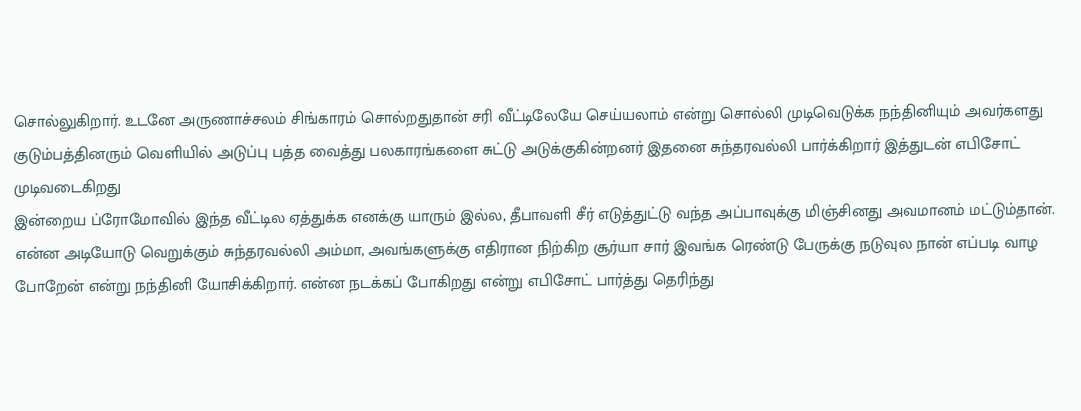சொல்லுகிறார். உடனே அருணாச்சலம் சிங்காரம் சொல்றதுதான் சரி வீட்டிலேயே செய்யலாம் என்று சொல்லி முடிவெடுக்க நந்தினியும் அவர்களது குடும்பத்தினரும் வெளியில் அடுப்பு பத்த வைத்து பலகாரங்களை சுட்டு அடுக்குகின்றனர் இதனை சுந்தரவல்லி பார்க்கிறார் இத்துடன் எபிசோட் முடிவடைகிறது
இன்றைய ப்ரோமோவில் இந்த வீட்டில ஏத்துக்க எனக்கு யாரும் இல்ல, தீபாவளி சீர் எடுத்துட்டு வந்த அப்பாவுக்கு மிஞ்சினது அவமானம் மட்டும்தான்.
என்ன அடியோடு வெறுக்கும் சுந்தரவல்லி அம்மா, அவங்களுக்கு எதிரான நிற்கிற சூர்யா சார் இவங்க ரெண்டு பேருக்கு நடுவுல நான் எப்படி வாழ போறேன் என்று நந்தினி யோசிக்கிறார். என்ன நடக்கப் போகிறது என்று எபிசோட் பார்த்து தெரிந்து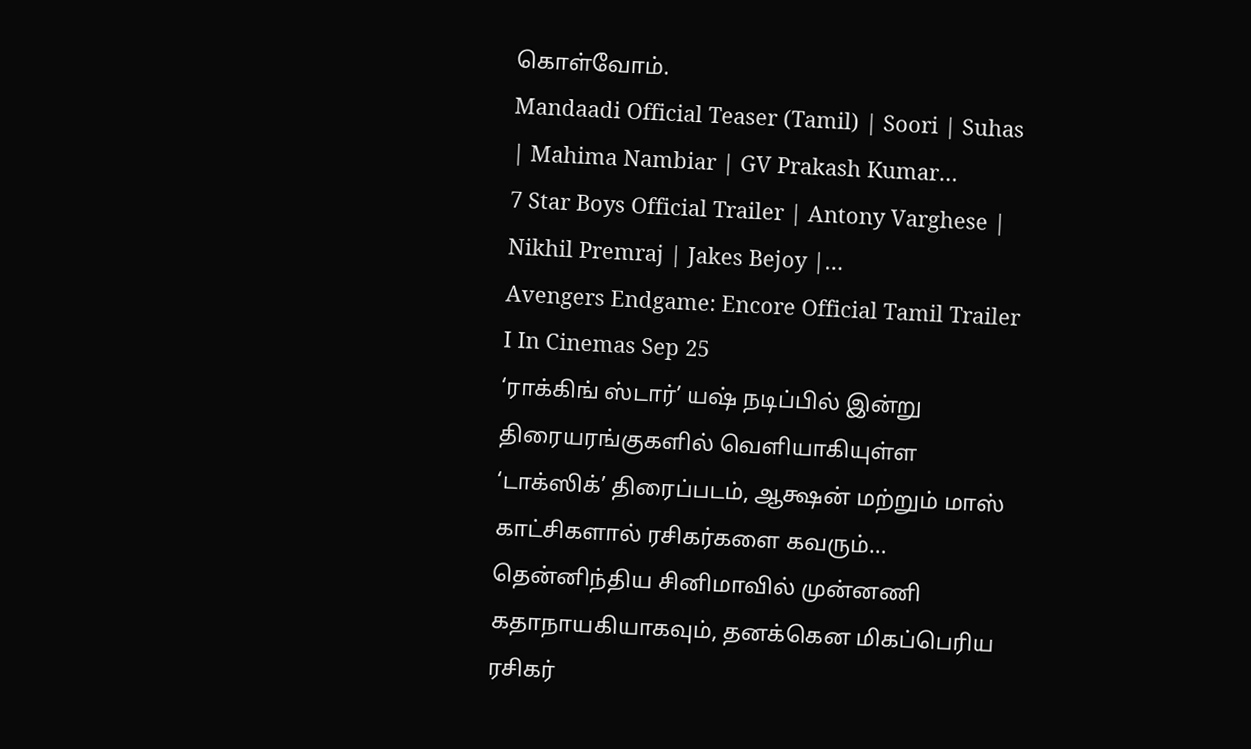கொள்வோம்.
Mandaadi Official Teaser (Tamil) | Soori | Suhas | Mahima Nambiar | GV Prakash Kumar…
7 Star Boys Official Trailer | Antony Varghese | Nikhil Premraj | Jakes Bejoy |…
Avengers Endgame: Encore Official Tamil Trailer I In Cinemas Sep 25
‘ராக்கிங் ஸ்டார்’ யஷ் நடிப்பில் இன்று திரையரங்குகளில் வெளியாகியுள்ள ‘டாக்ஸிக்’ திரைப்படம், ஆக்ஷன் மற்றும் மாஸ் காட்சிகளால் ரசிகர்களை கவரும்…
தென்னிந்திய சினிமாவில் முன்னணி கதாநாயகியாகவும், தனக்கென மிகப்பெரிய ரசிகர்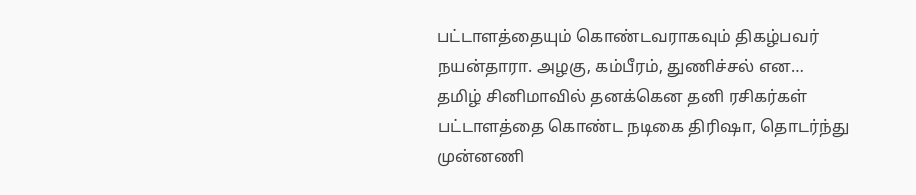பட்டாளத்தையும் கொண்டவராகவும் திகழ்பவர் நயன்தாரா. அழகு, கம்பீரம், துணிச்சல் என…
தமிழ் சினிமாவில் தனக்கென தனி ரசிகர்கள் பட்டாளத்தை கொண்ட நடிகை திரிஷா, தொடர்ந்து முன்னணி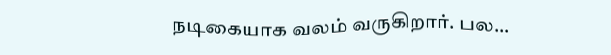நடிகையாக வலம் வருகிறார். பல…